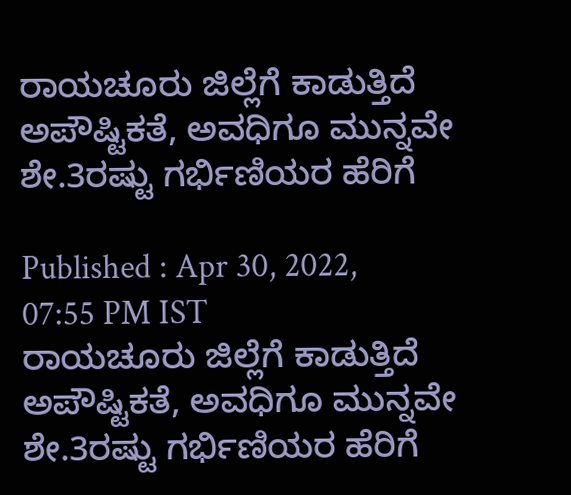ರಾಯಚೂರು ಜಿಲ್ಲೆಗೆ ಕಾಡುತ್ತಿದೆ ಅಪೌಷ್ಟಿಕತೆ, ಅವಧಿಗೂ ಮುನ್ನವೇ ಶೇ.3ರಷ್ಟು ಗರ್ಭಿಣಿಯರ ಹೆರಿಗೆ

Published : Apr 30, 2022, 07:55 PM IST
ರಾಯಚೂರು ಜಿಲ್ಲೆಗೆ ಕಾಡುತ್ತಿದೆ ಅಪೌಷ್ಟಿಕತೆ, ಅವಧಿಗೂ ಮುನ್ನವೇ ಶೇ.3ರಷ್ಟು ಗರ್ಭಿಣಿಯರ ಹೆರಿಗೆ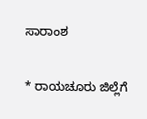ಸಾರಾಂಶ

* ರಾಯಚೂರು ಜಿಲ್ಲೆಗೆ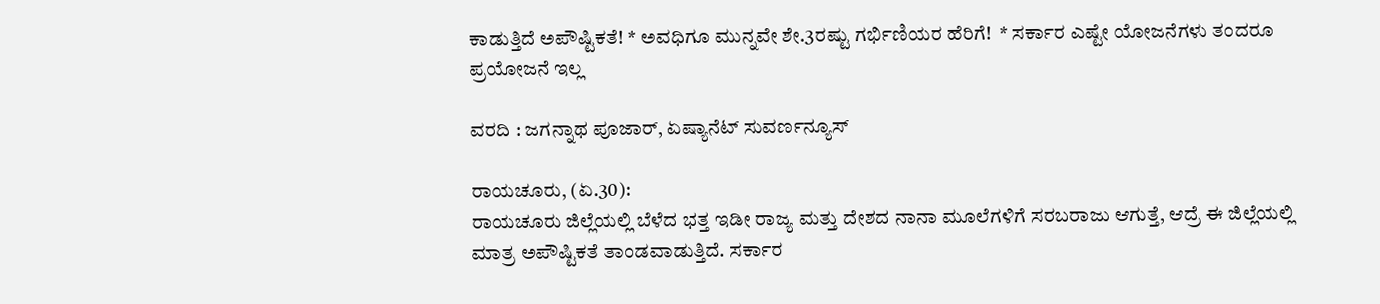ಕಾಡುತ್ತಿದೆ ಅಪೌಷ್ಟಿಕತೆ! * ಅವಧಿಗೂ ಮುನ್ನವೇ ಶೇ.3ರಷ್ಟು ಗರ್ಭಿಣಿಯರ ಹೆರಿಗೆ!  * ಸರ್ಕಾರ ಎಷ್ಟೇ ಯೋಜನೆಗಳು ತಂದರೂ ಪ್ರಯೋಜನೆ ಇಲ್ಲ

ವರದಿ : ಜಗನ್ನಾಥ ಪೂಜಾರ್, ಏಷ್ಯಾನೆಟ್ ಸುವರ್ಣನ್ಯೂಸ್

ರಾಯಚೂರು, (ಏ.30):
ರಾಯಚೂರು ಜಿಲ್ಲೆಯಲ್ಲಿ ಬೆಳೆದ ಭತ್ತ ಇಡೀ ರಾಜ್ಯ ಮತ್ತು ದೇಶದ ನಾನಾ ಮೂಲೆಗಳಿಗೆ ಸರಬರಾಜು ಆಗುತ್ತೆ, ಆದ್ರೆ ಈ ಜಿಲ್ಲೆಯಲ್ಲಿ ಮಾತ್ರ ಅಪೌಷ್ಟಿಕತೆ ತಾಂಡವಾಡುತ್ತಿದೆ. ಸರ್ಕಾರ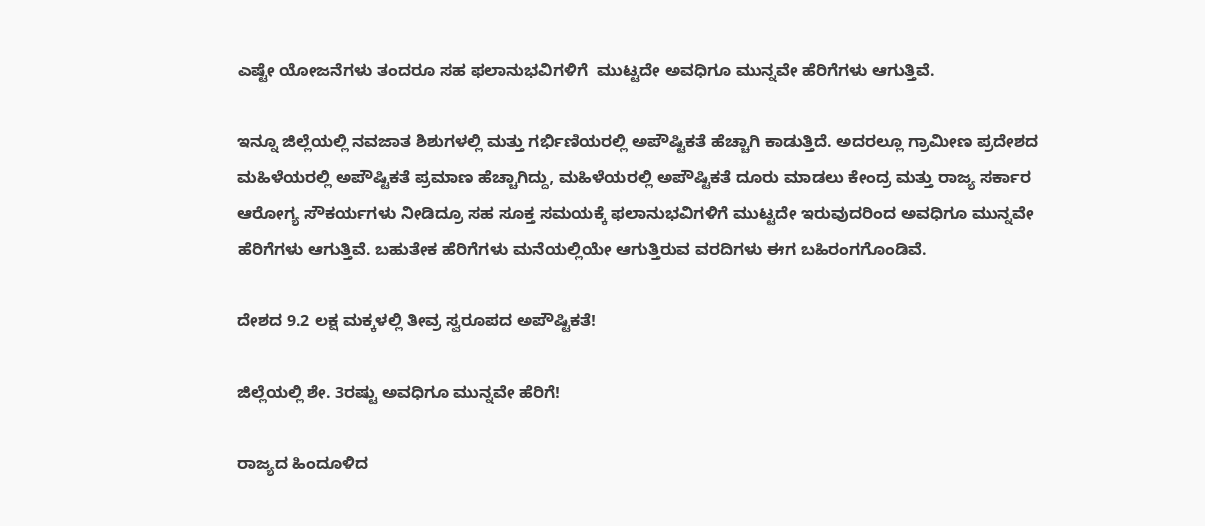ಎಷ್ಟೇ ಯೋಜನೆಗಳು ತಂದರೂ ಸಹ ಫಲಾನುಭವಿಗಳಿಗೆ  ಮುಟ್ಟದೇ ಅವಧಿಗೂ ಮುನ್ನವೇ ಹೆರಿಗೆಗಳು ಆಗುತ್ತಿವೆ.

ಇನ್ನೂ ಜಿಲ್ಲೆಯಲ್ಲಿ ನವಜಾತ ಶಿಶುಗಳಲ್ಲಿ ಮತ್ತು ಗರ್ಭಿಣಿಯರಲ್ಲಿ ಅಪೌಷ್ಟಿಕತೆ ಹೆಚ್ಚಾಗಿ ಕಾಡುತ್ತಿದೆ. ಅದರಲ್ಲೂ ಗ್ರಾಮೀಣ ಪ್ರದೇಶದ ಮಹಿಳೆಯರಲ್ಲಿ ಅಪೌಷ್ಟಿಕತೆ ಪ್ರಮಾಣ ಹೆಚ್ಚಾಗಿದ್ದು, ಮಹಿಳೆಯರಲ್ಲಿ ಅಪೌಷ್ಟಿಕತೆ ದೂರು ಮಾಡಲು ಕೇಂದ್ರ ಮತ್ತು ರಾಜ್ಯ ಸರ್ಕಾರ ಆರೋಗ್ಯ ಸೌಕರ್ಯಗಳು ನೀಡಿದ್ರೂ ಸಹ ಸೂಕ್ತ ಸಮಯಕ್ಕೆ ಫಲಾನುಭವಿಗಳಿಗೆ ಮುಟ್ಟದೇ ಇರುವುದರಿಂದ ಅವಧಿಗೂ ಮುನ್ನವೇ ಹೆರಿಗೆಗಳು ಆಗುತ್ತಿವೆ. ಬಹುತೇಕ ಹೆರಿಗೆಗಳು ಮನೆಯಲ್ಲಿಯೇ ಆಗುತ್ತಿರುವ ವರದಿಗಳು ಈಗ ಬಹಿರಂಗಗೊಂಡಿವೆ.

ದೇಶದ 9.2 ಲಕ್ಷ ಮಕ್ಕಳಲ್ಲಿ ತೀವ್ರ ಸ್ವರೂಪದ ಅಪೌಷ್ಟಿಕತೆ!

ಜಿಲ್ಲೆಯಲ್ಲಿ ಶೇ. 3ರಷ್ಟು ಅವಧಿಗೂ ಮುನ್ನವೇ ಹೆರಿಗೆ!

ರಾಜ್ಯದ ಹಿಂದೂಳಿದ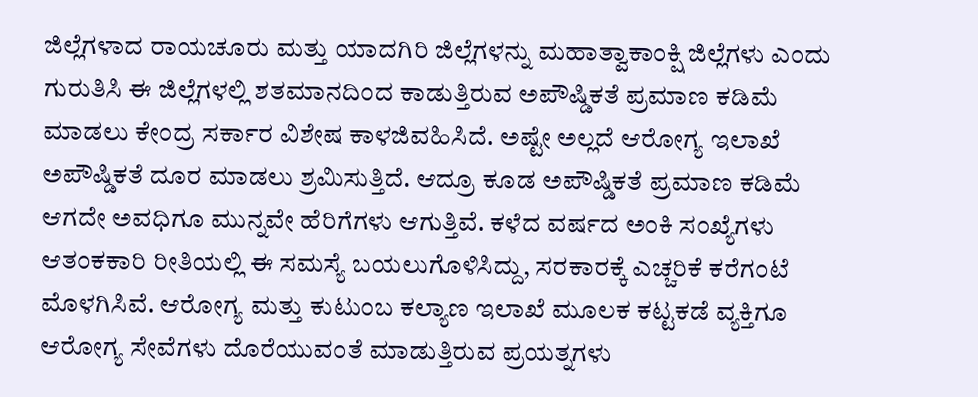ಜಿಲ್ಲೆಗಳಾದ ರಾಯಚೂರು ಮತ್ತು ಯಾದಗಿರಿ ಜಿಲ್ಲೆಗಳನ್ನು ಮಹಾತ್ವಾಕಾಂಕ್ಷಿ ಜಿಲ್ಲೆಗಳು ಎಂದು ಗುರುತಿಸಿ ಈ ಜಿಲ್ಲೆಗಳಲ್ಲಿ ಶತಮಾನದಿಂದ ಕಾಡುತ್ತಿರುವ ಅಪೌಷ್ಡಿಕತೆ ಪ್ರಮಾಣ ಕಡಿಮೆ ಮಾಡಲು ಕೇಂದ್ರ ಸರ್ಕಾರ ವಿಶೇಷ ಕಾಳಜಿವಹಿಸಿದೆ. ಅಷ್ಟೇ ಅಲ್ಲದೆ ಆರೋಗ್ಯ ಇಲಾಖೆ ಅಪೌಷ್ಡಿಕತೆ ದೂರ ಮಾಡಲು ಶ್ರಮಿಸುತ್ತಿದೆ. ಆದ್ರೂ ಕೂಡ ಅಪೌಷ್ಡಿಕತೆ ಪ್ರಮಾಣ ಕಡಿಮೆ ಆಗದೇ ಅವಧಿಗೂ ಮುನ್ನವೇ ಹೆರಿಗೆಗಳು ಆಗುತ್ತಿವೆ. ಕಳೆದ ವರ್ಷದ ಅಂಕಿ ಸಂಖ್ಯೆಗಳು ಆತಂಕಕಾರಿ ರೀತಿಯಲ್ಲಿ ಈ ಸಮಸ್ಯೆ ಬಯಲುಗೊಳಿಸಿದ್ದು, ಸರಕಾರಕ್ಕೆ ಎಚ್ಚರಿಕೆ ಕರೆಗಂಟೆ ಮೊಳಗಿಸಿವೆ. ಆರೋಗ್ಯ ಮತ್ತು ಕುಟುಂಬ ಕಲ್ಯಾಣ ಇಲಾಖೆ ಮೂಲಕ ಕಟ್ಟಕಡೆ ವ್ಯಕ್ತಿಗೂ ಆರೋಗ್ಯ ಸೇವೆಗಳು ದೊರೆಯುವಂತೆ ಮಾಡುತ್ತಿರುವ ಪ್ರಯತ್ನಗಳು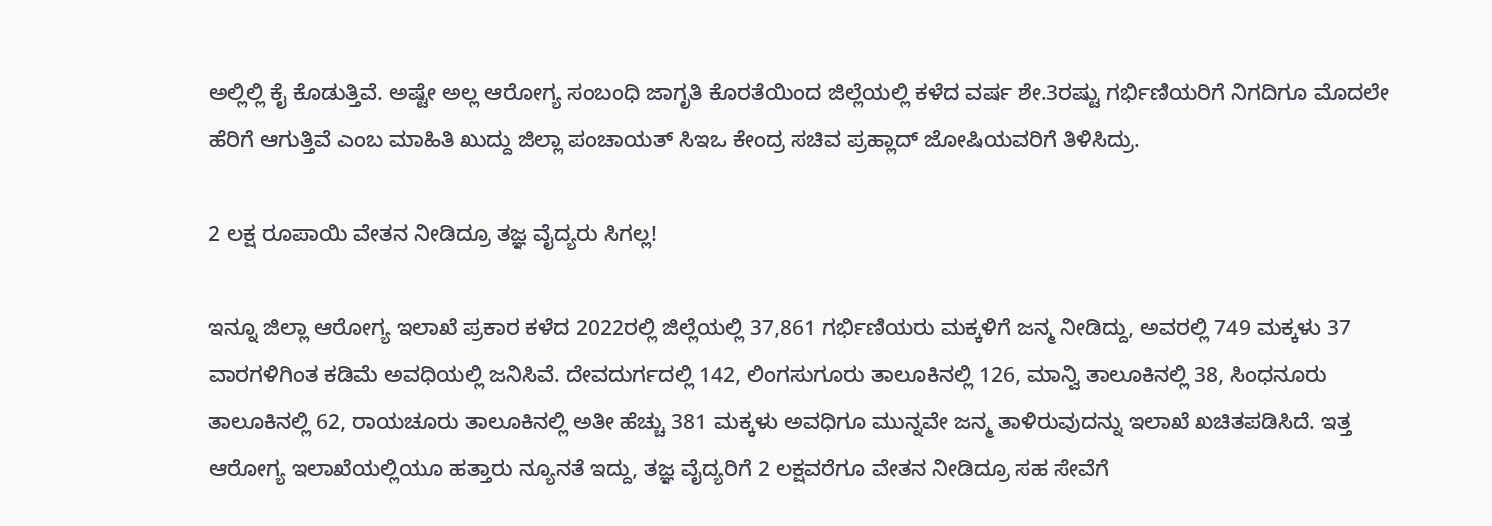ಅಲ್ಲಿಲ್ಲಿ ಕೈ ಕೊಡುತ್ತಿವೆ. ಅಷ್ಟೇ ಅಲ್ಲ ಆರೋಗ್ಯ ಸಂಬಂಧಿ ಜಾಗೃತಿ ಕೊರತೆಯಿಂದ ಜಿಲ್ಲೆಯಲ್ಲಿ ಕಳೆದ ವರ್ಷ ಶೇ.3ರಷ್ಟು ಗರ್ಭಿಣಿಯರಿಗೆ ನಿಗದಿಗೂ ಮೊದಲೇ ಹೆರಿಗೆ ಆಗುತ್ತಿವೆ ಎಂಬ ಮಾಹಿತಿ ಖುದ್ದು ಜಿಲ್ಲಾ ಪಂಚಾಯತ್ ಸಿಇಒ ಕೇಂದ್ರ ಸಚಿವ ಪ್ರಹ್ಲಾದ್ ಜೋಷಿಯವರಿಗೆ ತಿಳಿಸಿದ್ರು.

2 ಲಕ್ಷ ರೂಪಾಯಿ ವೇತನ ನೀಡಿದ್ರೂ ತಜ್ಞ ವೈದ್ಯರು ಸಿಗಲ್ಲ!

ಇನ್ನೂ ಜಿಲ್ಲಾ ಆರೋಗ್ಯ ಇಲಾಖೆ ಪ್ರಕಾರ ಕಳೆದ 2022ರಲ್ಲಿ ಜಿಲ್ಲೆಯಲ್ಲಿ 37,861 ಗರ್ಭಿಣಿಯರು ಮಕ್ಕಳಿಗೆ ಜನ್ಮ ನೀಡಿದ್ದು, ಅವರಲ್ಲಿ 749 ಮಕ್ಕಳು 37 ವಾರಗಳಿಗಿಂತ ಕಡಿಮೆ ಅವಧಿಯಲ್ಲಿ ಜನಿಸಿವೆ. ದೇವದುರ್ಗದಲ್ಲಿ 142, ಲಿಂಗಸುಗೂರು ತಾಲೂಕಿನಲ್ಲಿ 126, ಮಾನ್ವಿ ತಾಲೂಕಿನಲ್ಲಿ 38, ಸಿಂಧನೂರು ತಾಲೂಕಿನಲ್ಲಿ 62, ರಾಯಚೂರು ತಾಲೂಕಿನಲ್ಲಿ ಅತೀ ಹೆಚ್ಚು 381 ಮಕ್ಕಳು ಅವಧಿಗೂ ಮುನ್ನವೇ ಜನ್ಮ ತಾಳಿರುವುದನ್ನು ಇಲಾಖೆ ಖಚಿತಪಡಿಸಿದೆ. ಇತ್ತ ಆರೋಗ್ಯ ಇಲಾಖೆಯಲ್ಲಿಯೂ ಹತ್ತಾರು ನ್ಯೂನತೆ ಇದ್ದು, ತಜ್ಞ ವೈದ್ಯರಿಗೆ 2 ಲಕ್ಷವರೆಗೂ ವೇತನ ನೀಡಿದ್ರೂ ಸಹ ಸೇವೆಗೆ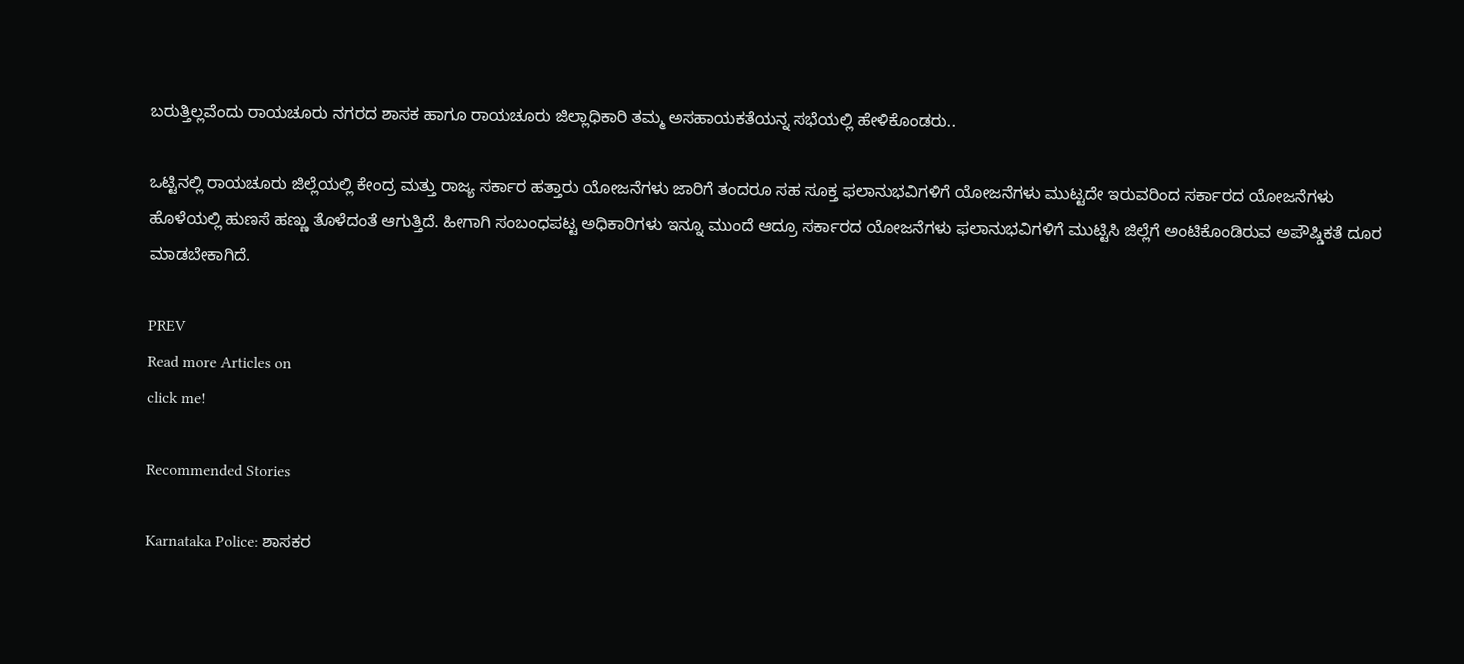ಬರುತ್ತಿಲ್ಲವೆಂದು ರಾಯಚೂರು ನಗರದ ಶಾಸಕ ಹಾಗೂ ರಾಯಚೂರು ಜಿಲ್ಲಾಧಿಕಾರಿ ತಮ್ಮ ಅಸಹಾಯಕತೆಯನ್ನ ಸಭೆಯಲ್ಲಿ ಹೇಳಿಕೊಂಡರು..

ಒಟ್ಟಿನಲ್ಲಿ ರಾಯಚೂರು ಜಿಲ್ಲೆಯಲ್ಲಿ ಕೇಂದ್ರ ಮತ್ತು ರಾಜ್ಯ ಸರ್ಕಾರ ಹತ್ತಾರು ಯೋಜನೆಗಳು ಜಾರಿಗೆ ತಂದರೂ ಸಹ ಸೂಕ್ತ ಫಲಾನುಭವಿಗಳಿಗೆ ಯೋಜನೆಗಳು ಮುಟ್ಟದೇ ಇರುವರಿಂದ ಸರ್ಕಾರದ ಯೋಜನೆಗಳು ಹೊಳೆಯಲ್ಲಿ ಹುಣಸೆ ಹಣ್ಣು ತೊಳೆದಂತೆ ಆಗುತ್ತಿದೆ. ಹೀಗಾಗಿ ಸಂಬಂಧಪಟ್ಟ ಅಧಿಕಾರಿಗಳು ಇನ್ನೂ ಮುಂದೆ ಆದ್ರೂ ಸರ್ಕಾರದ ಯೋಜನೆಗಳು ಫಲಾನುಭವಿಗಳಿಗೆ ಮುಟ್ಟಿಸಿ ಜಿಲ್ಲೆಗೆ ಅಂಟಿಕೊಂಡಿರುವ ಅಪೌಷ್ಡಿಕತೆ ದೂರ ಮಾಡಬೇಕಾಗಿದೆ.

PREV
Read more Articles on
click me!

Recommended Stories

Karnataka Police: ಶಾಸಕರ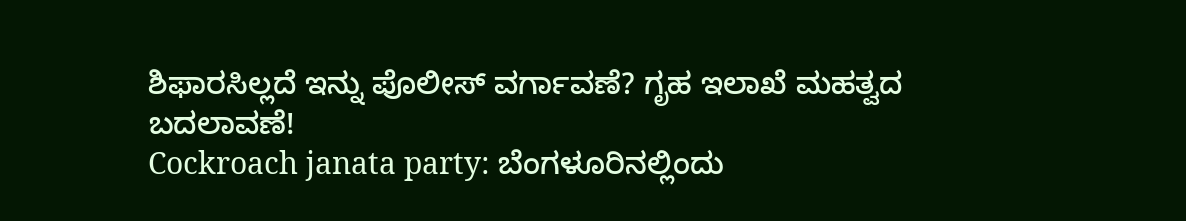ಶಿಫಾರಸಿಲ್ಲದೆ ಇನ್ನು ಪೊಲೀಸ್ ವರ್ಗಾವಣೆ? ಗೃಹ ಇಲಾಖೆ ಮಹತ್ವದ ಬದಲಾವಣೆ!
Cockroach janata party: ಬೆಂಗಳೂರಿನಲ್ಲಿಂದು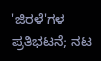'ಜಿರಳೆ'ಗಳ ಪ್ರತಿಭಟನೆ; ನಟ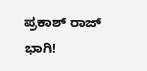ಪ್ರಕಾಶ್ ರಾಜ್ ಭಾಗಿ!